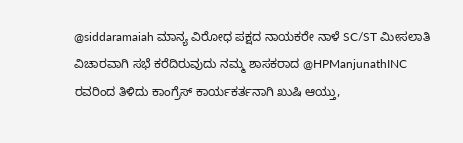@siddaramaiah ಮಾನ್ಯ ವಿರೋಧ ಪಕ್ಷದ ನಾಯಕರೇ ನಾಳೆ SC/ST ಮೀಸಲಾತಿ ವಿಚಾರವಾಗಿ ಸಭೆ ಕರೆದಿರುವುದು ನಮ್ಮ ಶಾಸಕರಾದ @HPManjunathINC ರವರಿಂದ ತಿಳಿದು ಕಾಂಗ್ರೆಸ್ ಕಾರ್ಯಕರ್ತನಾಗಿ ಖುಷಿ ಆಯ್ತು,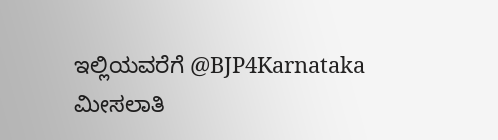ಇಲ್ಲಿಯವರೆಗೆ @BJP4Karnataka ಮೀಸಲಾತಿ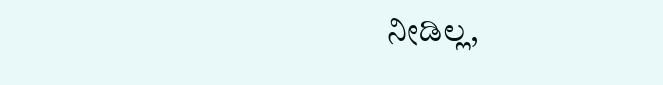ನೀಡಿಲ್ಲ,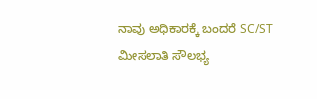ನಾವು ಅಧಿಕಾರಕ್ಕೆ ಬಂದರೆ SC/ST ಮೀಸಲಾತಿ ಸೌಲಭ್ಯ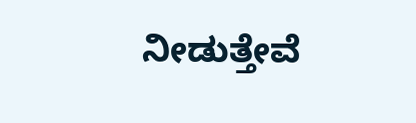ನೀಡುತ್ತೇವೆ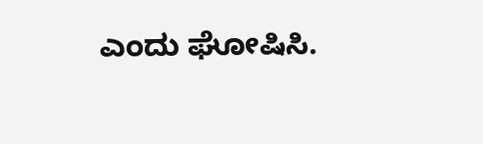ಎಂದು ಘೋಷಿಸಿ.